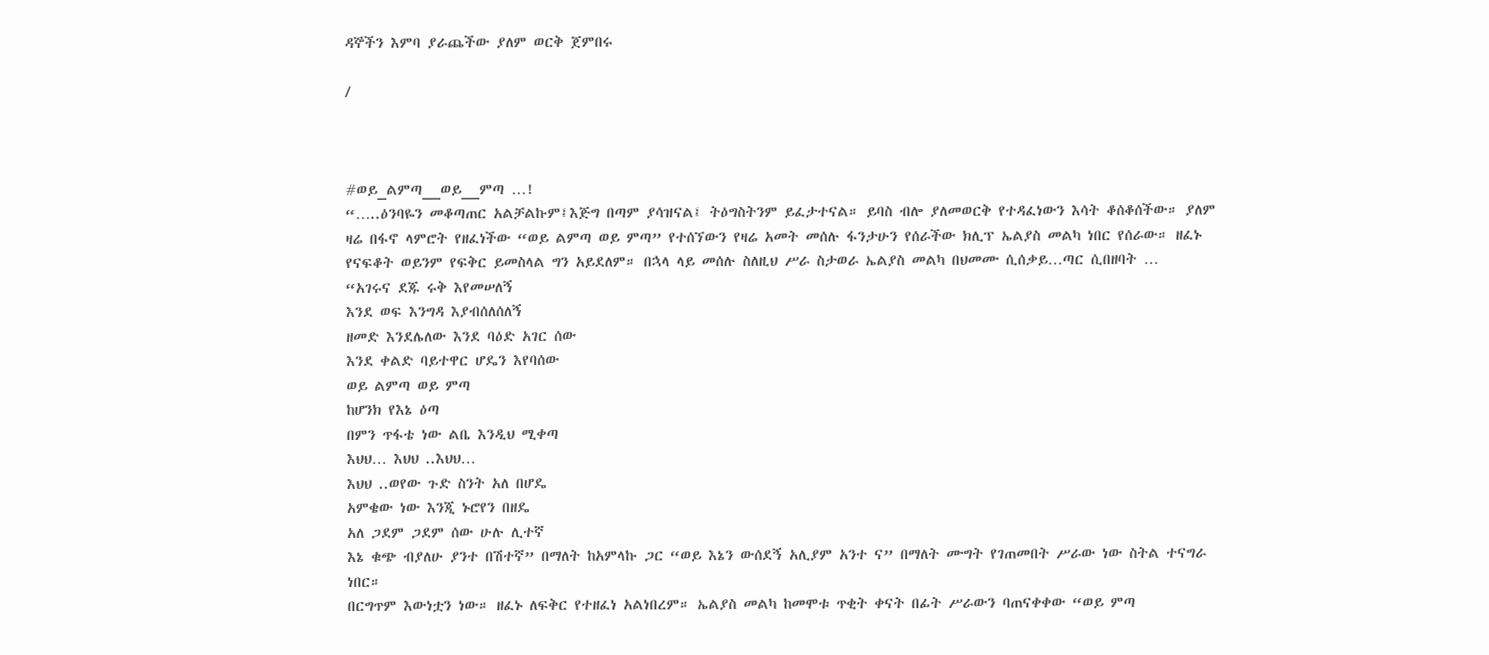ዳኞችን እምባ ያራጨችው ያለም ወርቅ ጀምበሩ

/



#ወይ_ልምጣ__ወይ__ምጣ …!
“…..ዕንባዬን መቆጣጠር አልቻልኩም፤እጅግ በጣም ያሳዝናል፤ ትዕግስትንም ይፈታተናል። ይባስ ብሎ ያለመወርቅ የተዳፈነውን እሳት ቆሰቆሰችው። ያለም ዛሬ በፋኖ ላምሮት የዘፈነችው “ወይ ልምጣ ወይ ምጣ” የተሰኘውን የዛሬ አመት መሰሉ ፋንታሁን የሰራችው ክሊፕ ኤልያስ መልካ ነበር የሰራው። ዘፈኑ የናፍቆት ወይንም የፍቅር ይመስላል ግን አይደለም። በኋላ ላይ መሰሉ ስለዚህ ሥራ ስታወራ ኤልያስ መልካ በህመሙ ሲሰቃይ…ጣር ሲበዘባት …
“አገሩና ደጁ ሩቅ እየመሠለኝ
እንደ ወፍ እንግዳ እያብሰለሰለኝ
ዘመድ እንደሌለው እንደ ባዕድ አገር ሰው
እንደ ቀልድ ባይተዋር ሆዴን እየባሰው
ወይ ልምጣ ወይ ምጣ
ከሆንክ የእኔ ዕጣ
በምን ጥፋቴ ነው ልቤ እንዲህ ሚቀጣ
እህህ… እህህ ..እህህ…
እህህ ..ወየው ጉድ ስንት አለ በሆዴ
አምቄው ነው እንጂ ኑሮየን በዘዴ
አለ ጋደም ጋደም ሰው ሁሉ ሊተኛ
እኔ ቁጭ ብያለሁ ያንተ በሽተኛ” በማለት ከአምላኩ ጋር “ወይ እኔን ውሰደኝ አሊያም አንተ ና” በማለት ሙግት የገጠመበት ሥራው ነው ስትል ተናግራ ነበር።
በርግጥም እውነቷን ነው። ዘፈኑ ለፍቅር የተዘፈነ አልነበረም። ኤልያስ መልካ ከመሞቱ ጥቂት ቀናት በፊት ሥራውን ባጠናቀቀው “ወይ ምጣ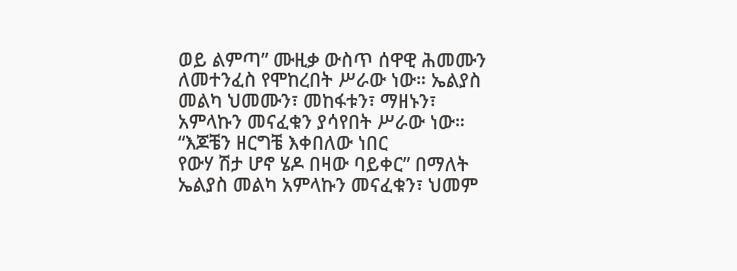ወይ ልምጣ” ሙዚቃ ውስጥ ሰዋዊ ሕመሙን ለመተንፈስ የሞከረበት ሥራው ነው። ኤልያስ መልካ ህመሙን፣ መከፋቱን፣ ማዘኑን፣ አምላኩን መናፈቁን ያሳየበት ሥራው ነው።
“እጆቼን ዘርግቼ እቀበለው ነበር
የውሃ ሽታ ሆኖ ሄዶ በዛው ባይቀር” በማለት ኤልያስ መልካ አምላኩን መናፈቁን፣ ህመም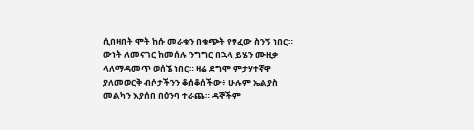ሲበዛበት ሞት ከሱ መራቁን በቁጭት የፃፈው ስንኝ ነበር።
ውነት ለመናገር ከመሰሉ ንግግር በኋላ ይሄን ሙዚቃ ላለማዳመጥ ወሰኜ ነበር። ዛሬ ደግሞ ምታሃተኛዋ ያለመወርቅ ብሶታችንን ቆሰቆሰችው፥ ሁሉም ኤልያስ መልካን እያሰበ በዕንባ ተራጨ። ዳኞችም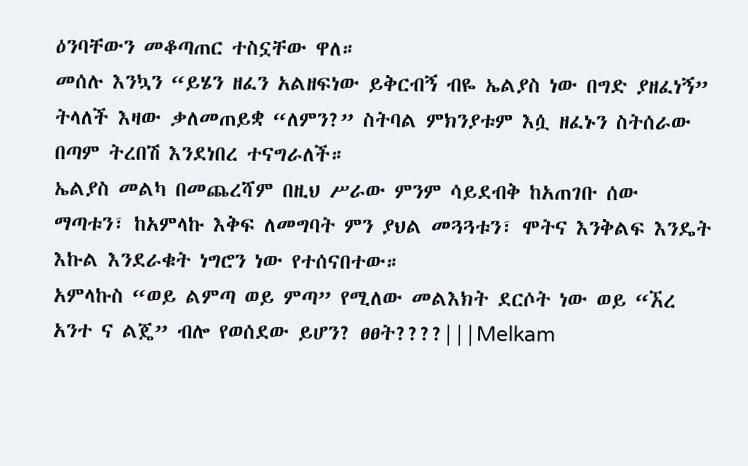ዕንባቸውን መቆጣጠር ተስኗቸው ዋለ።
መሰሉ እንኳን “ይሄን ዘፈን አልዘፍነው ይቅርብኝ ብዬ ኤልያስ ነው በግድ ያዘፈነኝ” ትላለች እዛው ቃለመጠይቋ “ለምን?” ስትባል ምክንያቱም እሷ ዘፈኑን ስትሰራው በጣም ትረበሽ እንደነበረ ተናግራለች።
ኤልያስ መልካ በመጨረሻም በዚህ ሥራው ምንም ሳይደብቅ ከአጠገቡ ሰው ማጣቱን፣ ከአምላኩ እቅፍ ለመግባት ምን ያህል መጓጓቱን፣ ሞትና እንቅልፍ እንዴት እኩል እንደራቁት ነግሮን ነው የተሰናበተው።
አምላኩስ “ወይ ልምጣ ወይ ምጣ” የሚለው መልእክት ደርሶት ነው ወይ “ኧረ አንተ ና ልጄ” ብሎ የወሰደው ይሆን? ፀፀት????|||Melkam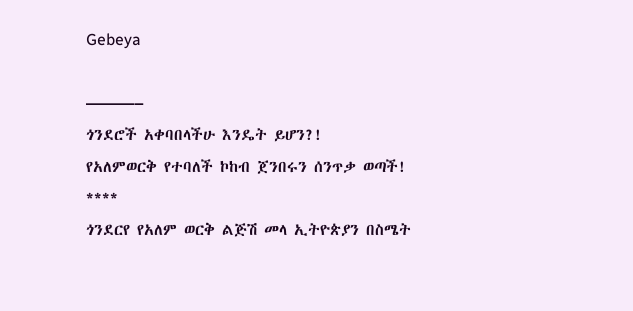Gebeya

———–
ጎንደሮች አቀባበላችሁ እንዴት ይሆን?!
የአለምወርቅ የተባለች ኮከብ ጀንበሩን ሰንጥቃ ወጣች!
****
ጎንደርየ የአለም ወርቅ ልጅሽ መላ ኢትዮጵያን በስሜት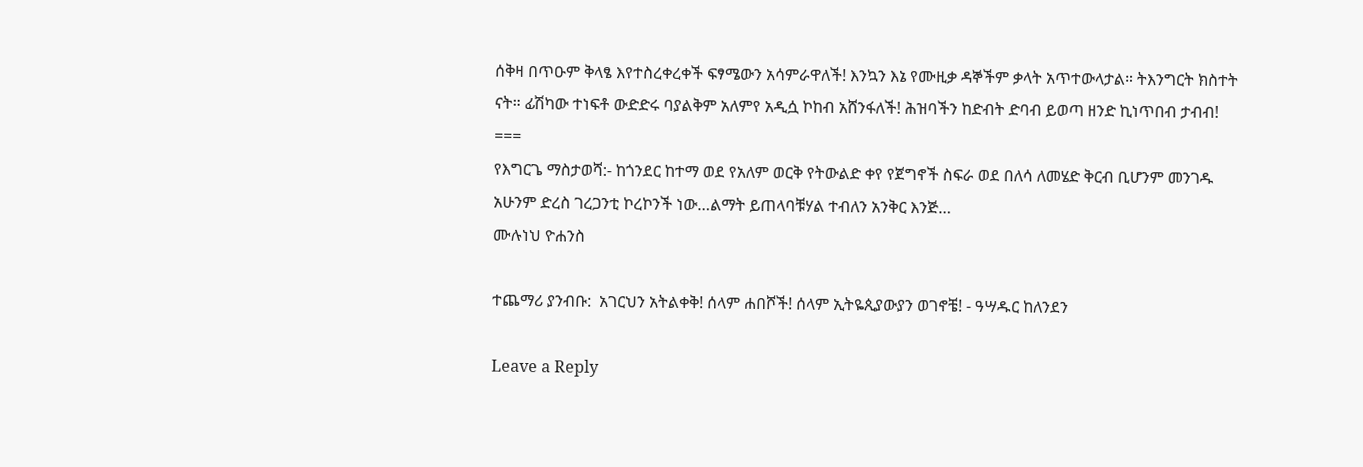ሰቅዛ በጥዑም ቅላፄ እየተስረቀረቀች ፍፃሜውን አሳምራዋለች! እንኳን እኔ የሙዚቃ ዳኞችም ቃላት አጥተውላታል። ትእንግርት ክስተት ናት። ፊሽካው ተነፍቶ ውድድሩ ባያልቅም አለምየ አዲሷ ኮከብ አሸንፋለች! ሕዝባችን ከድብት ድባብ ይወጣ ዘንድ ኪነጥበብ ታብብ!
===
የእግርጌ ማስታወሻ:- ከጎንደር ከተማ ወደ የአለም ወርቅ የትውልድ ቀየ የጀግኖች ስፍራ ወደ በለሳ ለመሄድ ቅርብ ቢሆንም መንገዱ አሁንም ድረስ ገረጋንቲ ኮረኮንች ነው…ልማት ይጠላባቹሃል ተብለን አንቅር እንጅ…
ሙሉነህ ዮሐንስ

ተጨማሪ ያንብቡ:  አገርህን አትልቀቅ! ሰላም ሐበሾች! ሰላም ኢትዬጲያውያን ወገኖቼ! - ዓሣዱር ከለንደን

Leave a Reply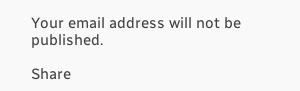Your email address will not be published.

Share